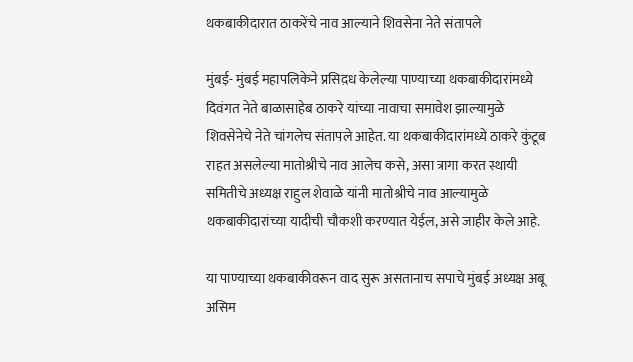थकबाकीदारात ठाकरेंचे नाव आल्याने शिवसेना नेते संतापले

मुंबई- मुंबई महापलिकेने प्रसिद़ध केलेल्या पाण्याच्या थकबाकीदारांमध्ये दिवंगत नेते बाळासाहेब ठाकरे यांच्या नावाचा समावेश झाल्यामुळे शिवसेनेचे नेते चांगलेच संतापले आहेत. या थकबाकीदारांमध्ये ठाकरे कुंटूब राहत असलेल्या मातोश्रीचे नाव आलेच कसे, असा त्रागा करत स्थायी समितीचे अध्यक्ष राहुल शेवाळे यांनी मातोश्रीचे नाव आल्यामुळे थकबाकीदारांच्या यादीची चौकशी करण्यात येईल, असे जाहीर केले आहे.

या पाण्याच्या थकबाकीवरून वाद सुरू असतानाच सपाचे मुंबई अध्यक्ष अबू असिम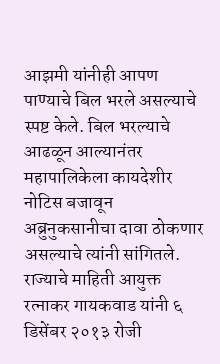आझमी यांनीही आपण पाण्याचे बिल भरले असल्याचे स्पष्ट केले. बिल भरल्याचे आढळून आल्यानंतर महापालिकेला कायदेशीर नोटिस बजावून अब्रुनुकसानीचा दावा ठोकणार असल्याचे त्यांनी सांगितले. राज्याचे माहिती आयुक्त रत्नाकर गायकवाड यांनी ६ डिसेंबर २०१३ रोजी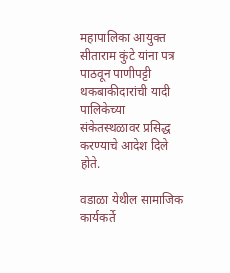महापालिका आयुक्त सीताराम कुंटे यांना पत्र पाठवून पाणीपट्टी थकबाकीदारांची यादी पालिकेच्या संकेतस्थळावर प्रसिद्ध करण्याचे आदेश दिले होते.

वडाळा येथील सामाजिक कार्यकर्ते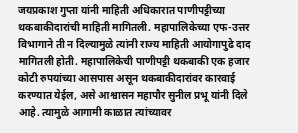जयप्रकाश गुप्ता यांनी माहिती अधिकारात पाणीपट्टीच्या थकबाकीदारांची माहिती मागितली. महापालिकेच्या एफ-उत्तर विभागाने ती न दिल्यामुळे त्यांनी राज्य माहिती आयोगापुढे दाद मागितली होती. महापालिकेची पाणीपट्टी थकबाकी एक हजार कोटी रुपयांच्या आसपास असून थकबाकीदारांवर कारवाई करण्यात येईल, असे आश्वासन महापौर सुनील प्रभू यांनी दिले आहे. त्यामुळे आगामी काळात त्यांच्यावर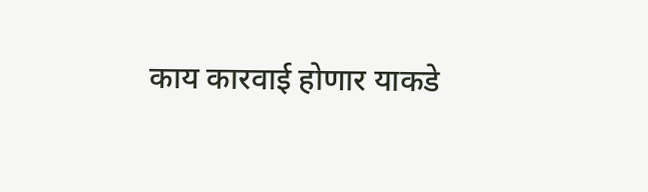काय कारवाई होणार याकडे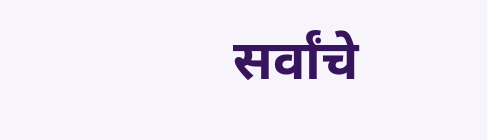सर्वांचे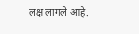लक्ष लागले आहे.